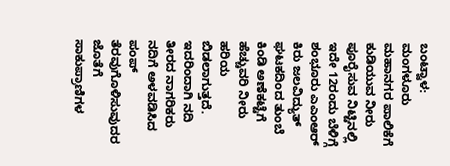ಬಂಟ್ವಾಳ: ಮಂಗಳೂರು ಮಹಾನಗರ ಪಾಲಿಕೆಗೆ ಕುಡಿಯುವ ನೀರು ಪೂರೈಸುವ ನಿಟ್ಟಿನಲ್ಲಿ ಇದೇ 12ರಂದು ಬೆಳಿಗ್ಗೆ ಶಂಭೂರು ಎಎಂಆರ್ ಕಿರು ಜಲವಿದ್ಯುತ್ ಘಟಕದಿಂದ ತುಂಬೆ ಕಿಂಡಿ ಅಣೆಕಟ್ಟೆಗೆ ಹೆಚ್ಚುವರಿ ನೀರು ಹರಿಯ ಬಿಡಲಾಗುತ್ತದೆ. ಇದರಿಂದಾಗಿ ನದಿ ತೀರದ ನಾಗರಿಕರು ನದಿಗೆ ಅಳವಡಿಸಿದ ಪಂಪ್ ತೆರವುಗೊಳಿಸುವುದರ ಜೊತೆಗೆ ಸಾಕುಪ್ರಾಣಿಗಳ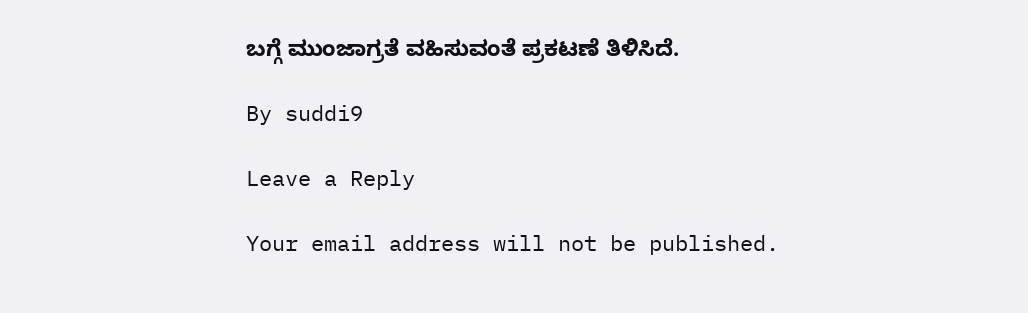ಬಗ್ಗೆ ಮುಂಜಾಗ್ರತೆ ವಹಿಸುವಂತೆ ಪ್ರಕಟಣೆ ತಿಳಿಸಿದೆ.

By suddi9

Leave a Reply

Your email address will not be published.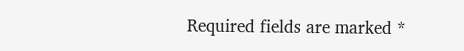Required fields are marked *